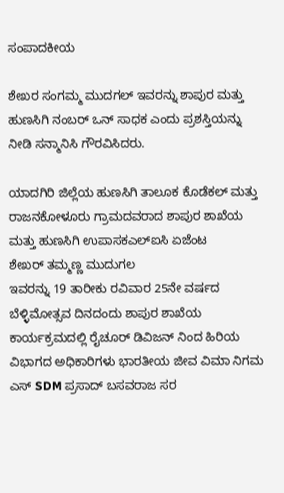ಸಂಪಾದಕೀಯ

ಶೇಖರ ಸಂಗಮ್ಮ ಮುದಗಲ್ ಇವರನ್ನು ಶಾಪುರ ಮತ್ತು ಹುಣಸಿಗಿ ನಂಬರ್ ಒನ್ ಸಾಧಕ ಎಂದು ಪ್ರಶಸ್ತಿಯನ್ನು ನೀಡಿ ಸನ್ಮಾನಿಸಿ ಗೌರವಿಸಿದರು.

ಯಾದಗಿರಿ ಜಿಲ್ಲೆಯ ಹುಣಸಿಗಿ ತಾಲೂಕ ಕೊಡೆಕಲ್ ಮತ್ತು ರಾಜನಕೋಳೂರು ಗ್ರಾಮದವರಾದ ಶಾಪುರ ಶಾಖೆಯ ಮತ್ತು ಹುಣಸಿಗಿ ಉಪಾಸಕಎಲ್ಐಸಿ ಏಜೆಂಟ
ಶೇಖರ್ ತಮ್ಮಣ್ಣ ಮುದುಗಲ
ಇವರನ್ನು 19 ತಾರೀಕು ರವಿವಾರ 25ನೇ ವರ್ಷದ ಬೆಳ್ಳಿಮೋತ್ಸವ ದಿನದಂದು ಶಾಪುರ ಶಾಖೆಯ ಕಾರ್ಯಕ್ರಮದಲ್ಲಿ ರೈಚೂರ್ ಡಿವಿಜನ್ ನಿಂದ ಹಿರಿಯ ವಿಭಾಗದ ಅಧಿಕಾರಿಗಳು ಭಾರತೀಯ ಜೀವ ವಿಮಾ ನಿಗಮ ಎಸ್ SDM ಪ್ರಸಾದ್ ಬಸವರಾಜ ಸರ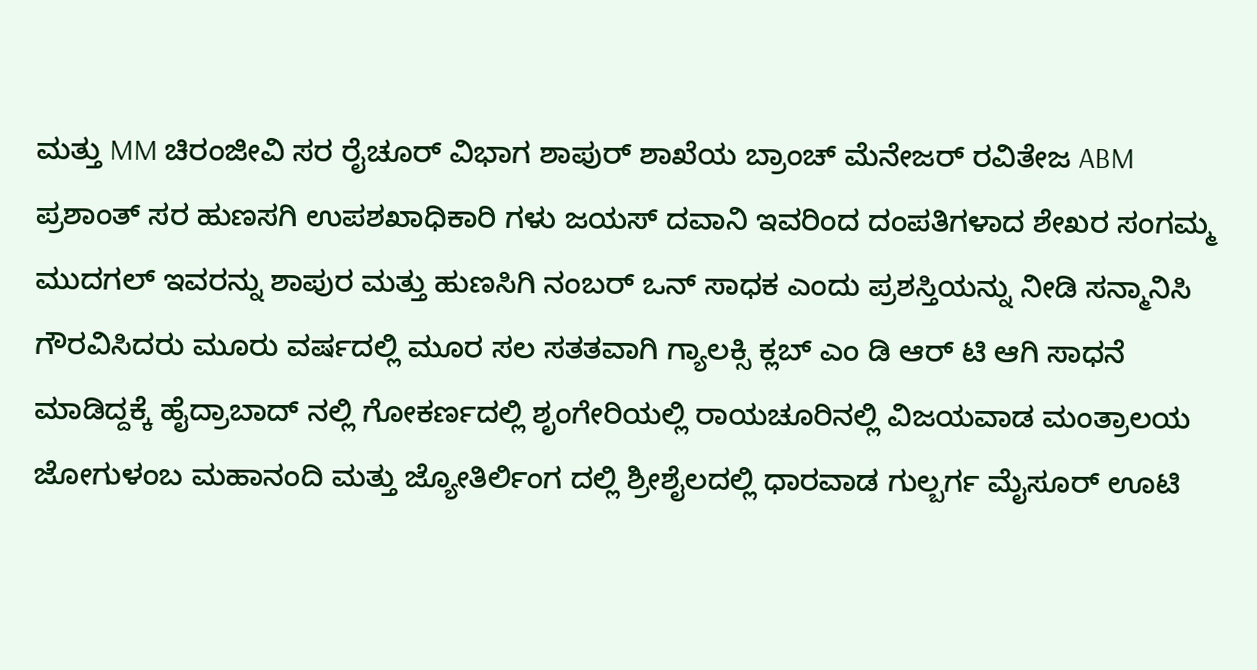ಮತ್ತು MM ಚಿರಂಜೀವಿ ಸರ ರೈಚೂರ್ ವಿಭಾಗ ಶಾಪುರ್ ಶಾಖೆಯ ಬ್ರಾಂಚ್ ಮೆನೇಜರ್ ರವಿತೇಜ ABM ಪ್ರಶಾಂತ್ ಸರ ಹುಣಸಗಿ ಉಪಶಖಾಧಿಕಾರಿ ಗಳು ಜಯಸ್ ದವಾನಿ ಇವರಿಂದ ದಂಪತಿಗಳಾದ ಶೇಖರ ಸಂಗಮ್ಮ ಮುದಗಲ್ ಇವರನ್ನು ಶಾಪುರ ಮತ್ತು ಹುಣಸಿಗಿ ನಂಬರ್ ಒನ್ ಸಾಧಕ ಎಂದು ಪ್ರಶಸ್ತಿಯನ್ನು ನೀಡಿ ಸನ್ಮಾನಿಸಿ ಗೌರವಿಸಿದರು ಮೂರು ವರ್ಷದಲ್ಲಿ ಮೂರ ಸಲ ಸತತವಾಗಿ ಗ್ಯಾಲಕ್ಸಿ ಕ್ಲಬ್ ಎಂ ಡಿ ಆರ್ ಟಿ ಆಗಿ ಸಾಧನೆ ಮಾಡಿದ್ದಕ್ಕೆ ಹೈದ್ರಾಬಾದ್ ನಲ್ಲಿ ಗೋಕರ್ಣದಲ್ಲಿ ಶೃಂಗೇರಿಯಲ್ಲಿ ರಾಯಚೂರಿನಲ್ಲಿ ವಿಜಯವಾಡ ಮಂತ್ರಾಲಯ ಜೋಗುಳಂಬ ಮಹಾನಂದಿ ಮತ್ತು ಜ್ಯೋತಿರ್ಲಿಂಗ ದಲ್ಲಿ ಶ್ರೀಶೈಲದಲ್ಲಿ ಧಾರವಾಡ ಗುಲ್ಬರ್ಗ ಮೈಸೂರ್ ಊಟಿ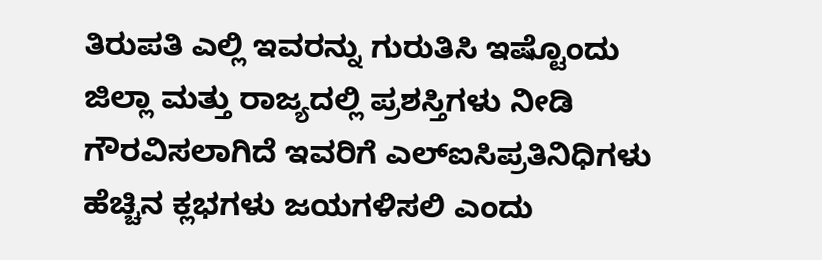ತಿರುಪತಿ ಎಲ್ಲಿ ಇವರನ್ನು ಗುರುತಿಸಿ ಇಷ್ಟೊಂದು ಜಿಲ್ಲಾ ಮತ್ತು ರಾಜ್ಯದಲ್ಲಿ ಪ್ರಶಸ್ತಿಗಳು ನೀಡಿ ಗೌರವಿಸಲಾಗಿದೆ ಇವರಿಗೆ ಎಲ್ಐಸಿಪ್ರತಿನಿಧಿಗಳು ಹೆಚ್ಚಿನ ಕ್ಲಭಗಳು ಜಯಗಳಿಸಲಿ ಎಂದು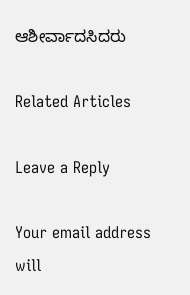ಆಶೀರ್ವಾದಸಿದರು

Related Articles

Leave a Reply

Your email address will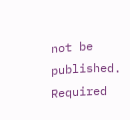not be published. Required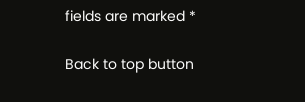fields are marked *

Back to top button